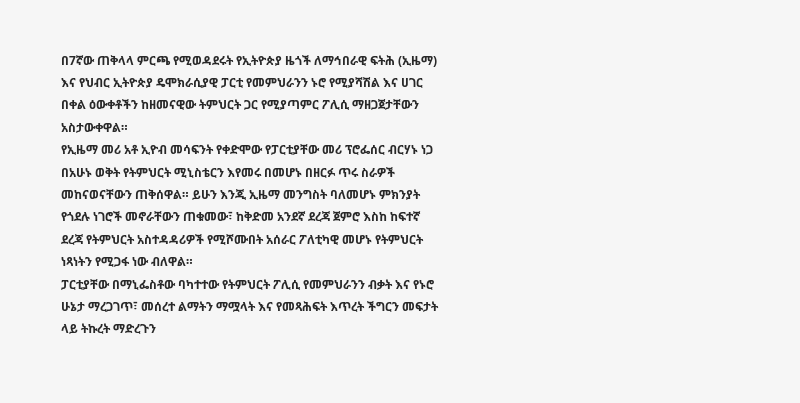በ7ኛው ጠቅላላ ምርጫ የሚወዳደሩት የኢትዮጵያ ዜጎች ለማኅበራዊ ፍትሕ (ኢዜማ) እና የህብር ኢትዮጵያ ዴሞክራሲያዊ ፓርቲ የመምህራንን ኑሮ የሚያሻሽል እና ሀገር በቀል ዕውቀቶችን ከዘመናዊው ትምህርት ጋር የሚያጣምር ፖሊሲ ማዘጋጀታቸውን አስታውቀዋል።
የኢዜማ መሪ አቶ ኢዮብ መሳፍንት የቀድሞው የፓርቲያቸው መሪ ፕሮፌሰር ብርሃኑ ነጋ በአሁኑ ወቅት የትምህርት ሚኒስቴርን እየመሩ በመሆኑ በዘርፉ ጥሩ ስራዎች መከናወናቸውን ጠቅሰዋል። ይሁን እንጂ ኢዜማ መንግስት ባለመሆኑ ምክንያት የጎደሉ ነገሮች መኖራቸውን ጠቁመው፣ ከቅድመ አንደኛ ደረጃ ጀምሮ እስከ ከፍተኛ ደረጃ የትምህርት አስተዳዳሪዎች የሚሾሙበት አሰራር ፖለቲካዊ መሆኑ የትምህርት ነጻነትን የሚጋፋ ነው ብለዋል።
ፓርቲያቸው በማኒፌስቶው ባካተተው የትምህርት ፖሊሲ የመምህራንን ብቃት እና የኑሮ ሁኔታ ማረጋገጥ፣ መሰረተ ልማትን ማሟላት እና የመጻሕፍት እጥረት ችግርን መፍታት ላይ ትኩረት ማድረጉን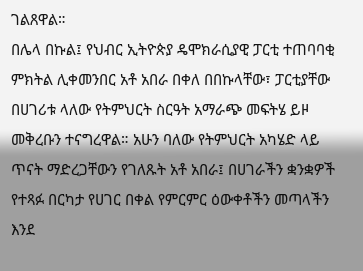ገልጸዋል።
በሌላ በኩል፤ የህብር ኢትዮጵያ ዴሞክራሲያዊ ፓርቲ ተጠባባቂ ምክትል ሊቀመንበር አቶ አበራ በቀለ በበኩላቸው፣ ፓርቲያቸው በሀገሪቱ ላለው የትምህርት ስርዓት አማራጭ መፍትሄ ይዞ መቅረቡን ተናግረዋል። አሁን ባለው የትምህርት አካሄድ ላይ ጥናት ማድረጋቸውን የገለጹት አቶ አበራ፤ በሀገራችን ቋንቋዎች የተጻፉ በርካታ የሀገር በቀል የምርምር ዕውቀቶችን መጣላችን እንደ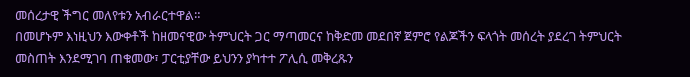መሰረታዊ ችግር መለየቱን አብራርተዋል።
በመሆኑም እነዚህን እውቀቶች ከዘመናዊው ትምህርት ጋር ማጣመርና ከቅድመ መደበኛ ጀምሮ የልጆችን ፍላጎት መሰረት ያደረገ ትምህርት መስጠት እንደሚገባ ጠቁመው፣ ፓርቲያቸው ይህንን ያካተተ ፖሊሲ መቅረጹን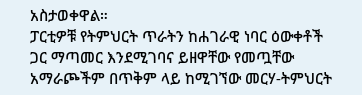አስታወቀዋል።
ፓርቲዎቹ የትምህርት ጥራትን ከሐገራዊ ነባር ዕውቀቶች ጋር ማጣመር እንደሚገባና ይዘዋቸው የመጧቸው አማራጮችም በጥቅም ላይ ከሚገኘው መርሃ-ትምህርት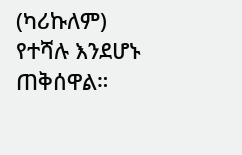(ካሪኩለም) የተሻሉ እንደሆኑ ጠቅሰዋል።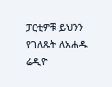ፓርቲዎቹ ይህንን የገለጹት ለአሐዱ ሬዲዮ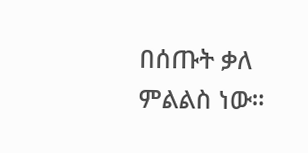በሰጡት ቃለ ምልልስ ነው።